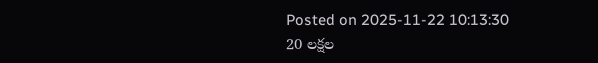Posted on 2025-11-22 10:13:30
20 లక్షల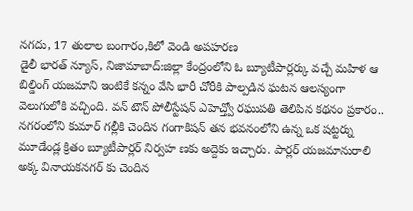నగదు, 17 తులాల బంగారం,కిలో వెండి అపహరణ
డైలీ భారత్ న్యూస్, నిజామాబాద్:జిల్లా కేంద్రంలోని ఓ బ్యూటీపార్లర్కు వచ్చే మహిళ ఆ బిల్డింగ్ యజమాని ఇంటికే కన్నం వేసి భారీ చోరీకి పాల్పడిన ఘటన ఆలస్యంగా వెలుగులోకి వచ్చింది. వన్ టౌన్ పోలీస్టేషన్ ఎహెచ్త్వో రఘుపతి తెలిపిన కథనం ప్రకారం.. నగరంలోని కుమార్ గల్లీకి చెందిన గంగాకిషన్ తన భవనంలోని ఉన్న ఒక షట్టర్ను మూడేండ్ల క్రితం బ్యూటీపార్లర్ నిర్వహ ణకు అద్దెకు ఇచ్చారు. పార్లర్ యజమానురాలి అక్క వినాయకనగర్ కు చెందిన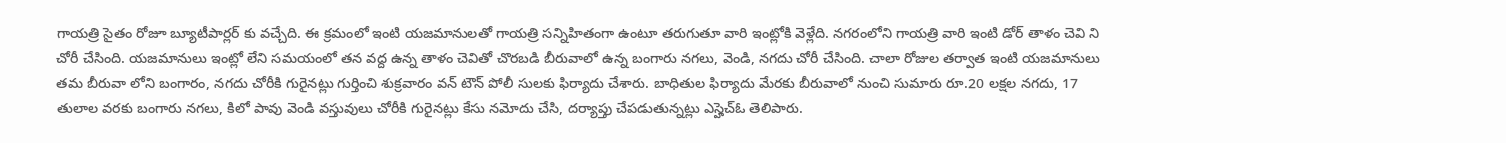గాయత్రి సైతం రోజూ బ్యూటీపార్లర్ కు వచ్చేది. ఈ క్రమంలో ఇంటి యజమానులతో గాయత్రి సన్నిహితంగా ఉంటూ తరుగుతూ వారి ఇంట్లోకి వెళ్లేది. నగరంలోని గాయత్రి వారి ఇంటి డోర్ తాళం చెవి ని చోరీ చేసింది. యజమానులు ఇంట్లో లేని సమయంలో తన వద్ద ఉన్న తాళం చెవితో చొరబడి బీరువాలో ఉన్న బంగారు నగలు, వెండి, నగదు చోరీ చేసింది. చాలా రోజుల తర్వాత ఇంటి యజమానులు తమ బీరువా లోని బంగారం, నగదు చోరీకి గురైనట్లు గుర్తించి శుక్రవారం వన్ టౌన్ పోలీ సులకు ఫిర్యాదు చేశారు. బాధితుల ఫిర్యాదు మేరకు బీరువాలో నుంచి సుమారు రూ.20 లక్షల నగదు, 17 తులాల వరకు బంగారు నగలు, కిలో పావు వెండి వస్తువులు చోరీకి గురైనట్లు కేసు నమోదు చేసి, దర్యాప్తు చేపడుతున్నట్లు ఎస్హెచ్ఓ తెలిపారు.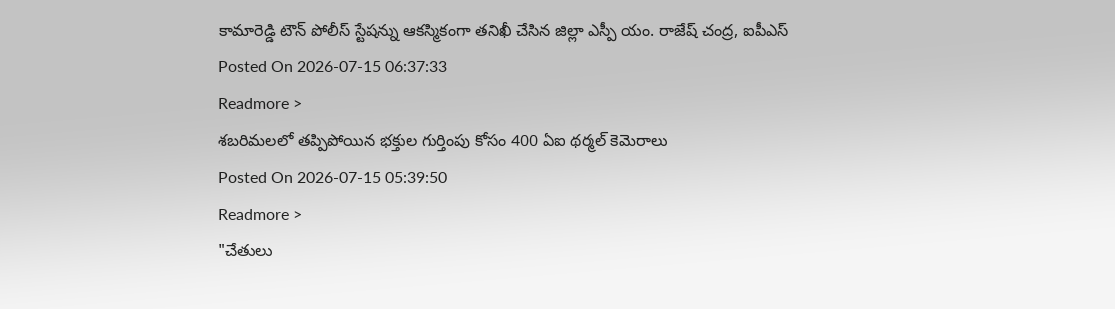కామారెడ్డి టౌన్ పోలీస్ స్టేషన్ను ఆకస్మికంగా తనిఖీ చేసిన జిల్లా ఎస్పీ యం. రాజేష్ చంద్ర, ఐపీఎస్
Posted On 2026-07-15 06:37:33
Readmore >
శబరిమలలో తప్పిపోయిన భక్తుల గుర్తింపు కోసం 400 ఏఐ థర్మల్ కెమెరాలు
Posted On 2026-07-15 05:39:50
Readmore >
"చేతులు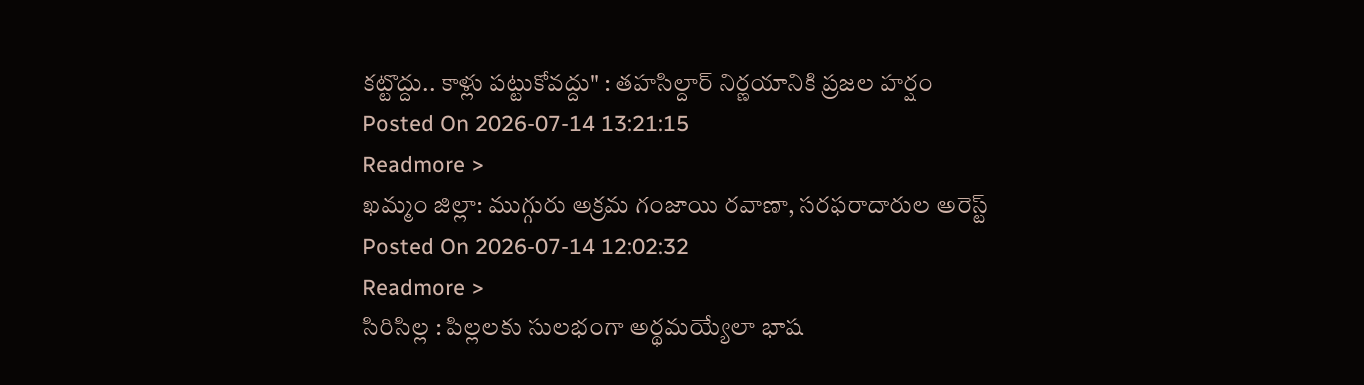కట్టొద్దు.. కాళ్లు పట్టుకోవద్దు" : తహసిల్దార్ నిర్ణయానికి ప్రజల హర్షం
Posted On 2026-07-14 13:21:15
Readmore >
ఖమ్మం జిల్లా: ముగ్గురు అక్రమ గంజాయి రవాణా, సరఫరాదారుల అరెస్ట్
Posted On 2026-07-14 12:02:32
Readmore >
సిరిసిల్ల : పిల్లలకు సులభంగా అర్థమయ్యేలా భాష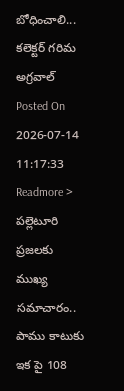బోధించాలి... కలెక్టర్ గరిమ అగ్రవాల్
Posted On 2026-07-14 11:17:33
Readmore >
పల్లెటూరి ప్రజలకు ముఖ్య సమాచారం.. పాము కాటుకు ఇక పై 108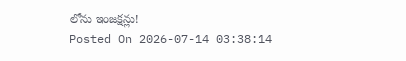లోను ఇంజక్షన్లు!
Posted On 2026-07-14 03:38:14